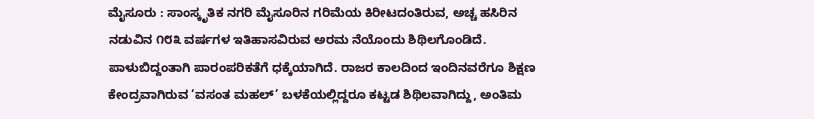ಮೈಸೂರು : ಸಾಂಸ್ಕೃತಿಕ ನಗರಿ ಮೈಸೂರಿನ ಗರಿಮೆಯ ಕಿರೀಟದಂತಿರುವ, ಅಚ್ಚ ಹಸಿರಿನ ನಡುವಿನ ೧೮೩ ವರ್ಷಗಳ ಇತಿಹಾಸವಿರುವ ಅರಮ ನೆಯೊಂದು ಶಿಥಿಲಗೊಂಡಿದೆ. ಪಾಳುಬಿದ್ದಂತಾಗಿ ಪಾರಂಪರಿಕತೆಗೆ ಧಕ್ಕೆಯಾಗಿದೆ. ರಾಜರ ಕಾಲದಿಂದ ಇಂದಿನವರೆಗೂ ಶಿಕ್ಷಣ ಕೇಂದ್ರವಾಗಿರುವ ‘ವಸಂತ ಮಹಲ್’ ಬಳಕೆಯಲ್ಲಿದ್ದರೂ ಕಟ್ಟಡ ಶಿಥಿಲವಾಗಿದ್ದು, ಅಂತಿಮ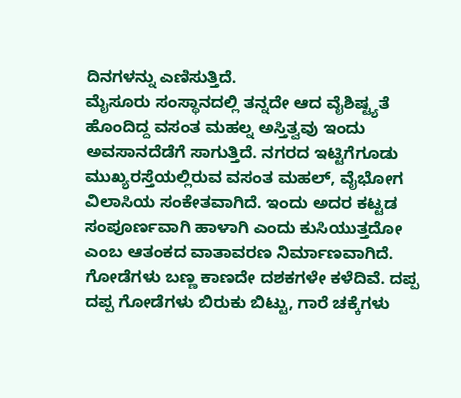ದಿನಗಳನ್ನು ಎಣಿಸುತ್ತಿದೆ.
ಮೈಸೂರು ಸಂಸ್ಥಾನದಲ್ಲಿ ತನ್ನದೇ ಆದ ವೈಶಿಷ್ಟ್ಯತೆ ಹೊಂದಿದ್ದ ವಸಂತ ಮಹಲ್ನ ಅಸ್ತಿತ್ವವು ಇಂದು ಅವಸಾನದೆಡೆಗೆ ಸಾಗುತ್ತಿದೆ. ನಗರದ ಇಟ್ಟಿಗೆಗೂಡು ಮುಖ್ಯರಸ್ತೆಯಲ್ಲಿರುವ ವಸಂತ ಮಹಲ್, ವೈಭೋಗ ವಿಲಾಸಿಯ ಸಂಕೇತವಾಗಿದೆ. ಇಂದು ಅದರ ಕಟ್ಟಡ ಸಂಪೂರ್ಣವಾಗಿ ಹಾಳಾಗಿ ಎಂದು ಕುಸಿಯುತ್ತದೋ ಎಂಬ ಆತಂಕದ ವಾತಾವರಣ ನಿರ್ಮಾಣವಾಗಿದೆ. ಗೋಡೆಗಳು ಬಣ್ಣ ಕಾಣದೇ ದಶಕಗಳೇ ಕಳೆದಿವೆ. ದಪ್ಪ ದಪ್ಪ ಗೋಡೆಗಳು ಬಿರುಕು ಬಿಟ್ಟು, ಗಾರೆ ಚಕ್ಕೆಗಳು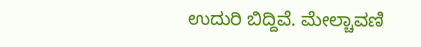ಉದುರಿ ಬಿದ್ದಿವೆ. ಮೇಲ್ಚಾವಣಿ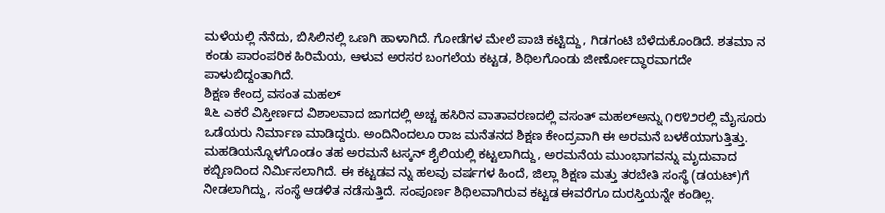ಮಳೆಯಲ್ಲಿ ನೆನೆದು, ಬಿಸಿಲಿನಲ್ಲಿ ಒಣಗಿ ಹಾಳಾಗಿದೆ. ಗೋಡೆಗಳ ಮೇಲೆ ಪಾಚಿ ಕಟ್ಟಿದ್ದು, ಗಿಡಗಂಟಿ ಬೆಳೆದುಕೊಂಡಿದೆ. ಶತಮಾ ನ ಕಂಡು ಪಾರಂಪರಿಕ ಹಿರಿಮೆಯ, ಆಳುವ ಅರಸರ ಬಂಗಲೆಯ ಕಟ್ಟಡ, ಶಿಥಿಲಗೊಂಡು ಜೀರ್ಣೋದ್ಧಾರವಾಗದೇ ಪಾಳುಬಿದ್ದಂತಾಗಿದೆ.
ಶಿಕ್ಷಣ ಕೇಂದ್ರ ವಸಂತ ಮಹಲ್
೩೬ ಎಕರೆ ವಿಸ್ತೀರ್ಣದ ವಿಶಾಲವಾದ ಜಾಗದಲ್ಲಿ ಅಚ್ಚ ಹಸಿರಿನ ವಾತಾವರಣದಲ್ಲಿ ವಸಂತ್ ಮಹಲ್ಅನ್ನು ೧೮೪೨ರಲ್ಲಿ ಮೈಸೂರು ಒಡೆಯರು ನಿರ್ಮಾಣ ಮಾಡಿದ್ದರು. ಅಂದಿನಿಂದಲೂ ರಾಜ ಮನೆತನದ ಶಿಕ್ಷಣ ಕೇಂದ್ರವಾಗಿ ಈ ಅರಮನೆ ಬಳಕೆಯಾಗುತ್ತಿತ್ತು. ಮಹಡಿಯನ್ನೊಳಗೊಂಡಂ ತಹ ಅರಮನೆ ಟಸ್ಕನ್ ಶೈಲಿಯಲ್ಲಿ ಕಟ್ಟಲಾಗಿದ್ದು, ಅರಮನೆಯ ಮುಂಭಾಗವನ್ನು ಮೃದುವಾದ ಕಬ್ಬಿಣದಿಂದ ನಿರ್ಮಿಸಲಾಗಿದೆ. ಈ ಕಟ್ಟಡವ ನ್ನು ಹಲವು ವರ್ಷಗಳ ಹಿಂದೆ, ಜಿಲ್ಲಾ ಶಿಕ್ಷಣ ಮತ್ತು ತರಬೇತಿ ಸಂಸ್ಥೆ (ಡಯಟ್)ಗೆ ನೀಡಲಾಗಿದ್ದು, ಸಂಸ್ಥೆ ಆಡಳಿತ ನಡೆಸುತ್ತಿದೆ. ಸಂಪೂರ್ಣ ಶಿಥಿಲವಾಗಿರುವ ಕಟ್ಟಡ ಈವರೆಗೂ ದುರಸ್ತಿಯನ್ನೇ ಕಂಡಿಲ್ಲ.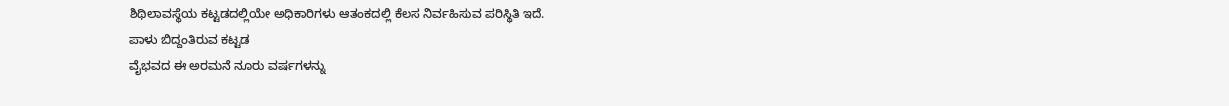ಶಿಥಿಲಾವಸ್ಥೆಯ ಕಟ್ಟಡದಲ್ಲಿಯೇ ಅಧಿಕಾರಿಗಳು ಆತಂಕದಲ್ಲಿ ಕೆಲಸ ನಿರ್ವಹಿಸುವ ಪರಿಸ್ಥಿತಿ ಇದೆ.
ಪಾಳು ಬಿದ್ದಂತಿರುವ ಕಟ್ಟಡ
ವೈಭವದ ಈ ಅರಮನೆ ನೂರು ವರ್ಷಗಳನ್ನು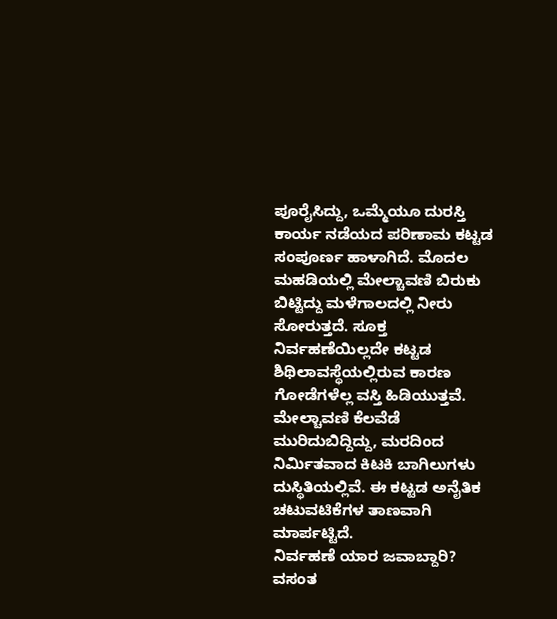ಪೂರೈಸಿದ್ದು, ಒಮ್ಮೆಯೂ ದುರಸ್ತಿ ಕಾರ್ಯ ನಡೆಯದ ಪರಿಣಾಮ ಕಟ್ಟಡ ಸಂಪೂರ್ಣ ಹಾಳಾಗಿದೆ. ಮೊದಲ ಮಹಡಿಯಲ್ಲಿ ಮೇಲ್ಚಾವಣಿ ಬಿರುಕು ಬಿಟ್ಟಿದ್ದು ಮಳೆಗಾಲದಲ್ಲಿ ನೀರು ಸೋರುತ್ತದೆ. ಸೂಕ್ತ ನಿರ್ವಹಣೆಯಿಲ್ಲದೇ ಕಟ್ಟಡ ಶಿಥಿಲಾವಸ್ಥೆಯಲ್ಲಿರುವ ಕಾರಣ ಗೋಡೆಗಳೆಲ್ಲ ವಸ್ತಿ ಹಿಡಿಯುತ್ತವೆ.
ಮೇಲ್ಚಾವಣಿ ಕೆಲವೆಡೆ ಮುರಿದುಬಿದ್ದಿದ್ದು, ಮರದಿಂದ ನಿರ್ಮಿತವಾದ ಕಿಟಕಿ ಬಾಗಿಲುಗಳು ದುಸ್ಥಿತಿಯಲ್ಲಿವೆ. ಈ ಕಟ್ಟಡ ಅನೈತಿಕ ಚಟುವಟಿಕೆಗಳ ತಾಣವಾಗಿ ಮಾರ್ಪಟ್ಟಿದೆ.
ನಿರ್ವಹಣೆ ಯಾರ ಜವಾಬ್ದಾರಿ?
ವಸಂತ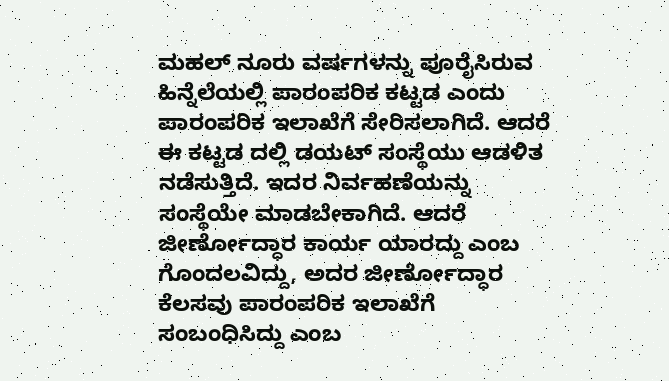ಮಹಲ್ ನೂರು ವರ್ಷಗಳನ್ನು ಪೂರೈಸಿರುವ ಹಿನ್ನೆಲೆಯಲ್ಲಿ ಪಾರಂಪರಿಕ ಕಟ್ಟಡ ಎಂದು ಪಾರಂಪರಿಕ ಇಲಾಖೆಗೆ ಸೇರಿಸಲಾಗಿದೆ. ಆದರೆ ಈ ಕಟ್ಟಡ ದಲ್ಲಿ ಡಯಟ್ ಸಂಸ್ಥೆಯು ಆಡಳಿತ ನಡೆಸುತ್ತಿದೆ. ಇದರ ನಿರ್ವಹಣೆಯನ್ನು ಸಂಸ್ಥೆಯೇ ಮಾಡಬೇಕಾಗಿದೆ. ಆದರೆ ಜೀರ್ಣೋದ್ಧಾರ ಕಾರ್ಯ ಯಾರದ್ದು ಎಂಬ ಗೊಂದಲವಿದ್ದು, ಅದರ ಜೀರ್ಣೋದ್ಧಾರ ಕೆಲಸವು ಪಾರಂಪರಿಕ ಇಲಾಖೆಗೆ ಸಂಬಂಧಿಸಿದ್ದು ಎಂಬ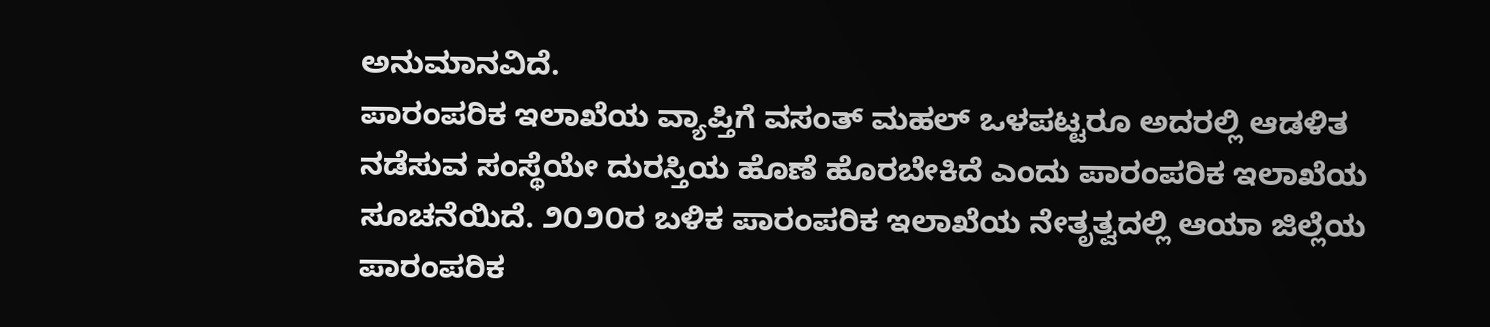ಅನುಮಾನವಿದೆ.
ಪಾರಂಪರಿಕ ಇಲಾಖೆಯ ವ್ಯಾಪ್ತಿಗೆ ವಸಂತ್ ಮಹಲ್ ಒಳಪಟ್ಟರೂ ಅದರಲ್ಲಿ ಆಡಳಿತ ನಡೆಸುವ ಸಂಸ್ಥೆಯೇ ದುರಸ್ತಿಯ ಹೊಣೆ ಹೊರಬೇಕಿದೆ ಎಂದು ಪಾರಂಪರಿಕ ಇಲಾಖೆಯ ಸೂಚನೆಯಿದೆ. ೨೦೨೦ರ ಬಳಿಕ ಪಾರಂಪರಿಕ ಇಲಾಖೆಯ ನೇತೃತ್ವದಲ್ಲಿ ಆಯಾ ಜಿಲ್ಲೆಯ ಪಾರಂಪರಿಕ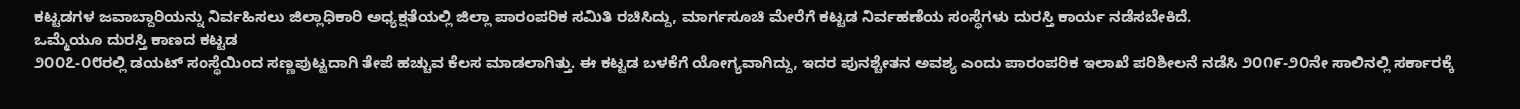ಕಟ್ಟಡಗಳ ಜವಾಬ್ದಾರಿಯನ್ನು ನಿರ್ವಹಿಸಲು ಜಿಲ್ಲಾಧಿಕಾರಿ ಅಧ್ಯಕ್ಷತೆಯಲ್ಲಿ ಜಿಲ್ಲಾ ಪಾರಂಪರಿಕ ಸಮಿತಿ ರಚಿಸಿದ್ದು, ಮಾರ್ಗಸೂಚಿ ಮೇರೆಗೆ ಕಟ್ಟಡ ನಿರ್ವಹಣೆಯ ಸಂಸ್ಥೆಗಳು ದುರಸ್ತಿ ಕಾರ್ಯ ನಡೆಸಬೇಕಿದೆ.
ಒಮ್ಮೆಯೂ ದುರಸ್ತಿ ಕಾಣದ ಕಟ್ಟಡ
೨೦೦೭-೦೮ರಲ್ಲಿ ಡಯಟ್ ಸಂಸ್ಥೆಯಿಂದ ಸಣ್ಣಪುಟ್ಟದಾಗಿ ತೇಪೆ ಹಚ್ಚುವ ಕೆಲಸ ಮಾಡಲಾಗಿತ್ತು. ಈ ಕಟ್ಟಡ ಬಳಕೆಗೆ ಯೋಗ್ಯವಾಗಿದ್ದು, ಇದರ ಪುನಶ್ಚೇತನ ಅವಶ್ಯ ಎಂದು ಪಾರಂಪರಿಕ ಇಲಾಖೆ ಪರಿಶೀಲನೆ ನಡೆಸಿ ೨೦೧೯-೨೦ನೇ ಸಾಲಿನಲ್ಲಿ ಸರ್ಕಾರಕ್ಕೆ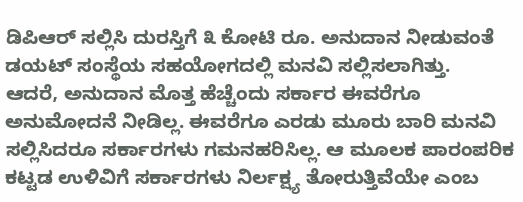ಡಿಪಿಆರ್ ಸಲ್ಲಿಸಿ ದುರಸ್ತಿಗೆ ೩ ಕೋಟಿ ರೂ. ಅನುದಾನ ನೀಡುವಂತೆ ಡಯಟ್ ಸಂಸ್ಥೆಯ ಸಹಯೋಗದಲ್ಲಿ ಮನವಿ ಸಲ್ಲಿಸಲಾಗಿತ್ತು.
ಆದರೆ, ಅನುದಾನ ಮೊತ್ತ ಹೆಚ್ಚೆಂದು ಸರ್ಕಾರ ಈವರೆಗೂ ಅನುಮೋದನೆ ನೀಡಿಲ್ಲ. ಈವರೆಗೂ ಎರಡು ಮೂರು ಬಾರಿ ಮನವಿ ಸಲ್ಲಿಸಿದರೂ ಸರ್ಕಾರಗಳು ಗಮನಹರಿಸಿಲ್ಲ. ಆ ಮೂಲಕ ಪಾರಂಪರಿಕ ಕಟ್ಟಡ ಉಳಿವಿಗೆ ಸರ್ಕಾರಗಳು ನಿರ್ಲಕ್ಷ್ಯ ತೋರುತ್ತಿವೆಯೇ ಎಂಬ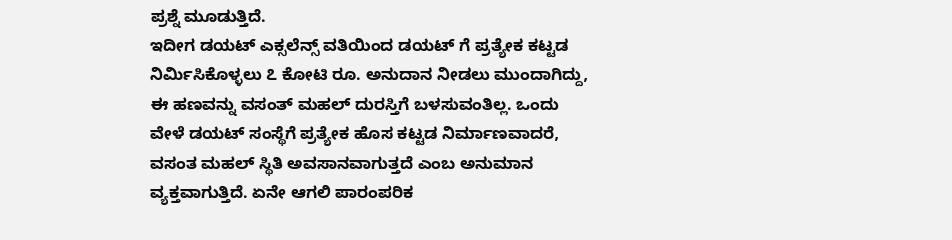ಪ್ರಶ್ನೆ ಮೂಡುತ್ತಿದೆ.
ಇದೀಗ ಡಯಟ್ ಎಕ್ಸಲೆನ್ಸ್ ವತಿಯಿಂದ ಡಯಟ್ ಗೆ ಪ್ರತ್ಯೇಕ ಕಟ್ಟಡ ನಿರ್ಮಿಸಿಕೊಳ್ಳಲು ೭ ಕೋಟಿ ರೂ. ಅನುದಾನ ನೀಡಲು ಮುಂದಾಗಿದ್ದು, ಈ ಹಣವನ್ನು ವಸಂತ್ ಮಹಲ್ ದುರಸ್ತಿಗೆ ಬಳಸುವಂತಿಲ್ಲ. ಒಂದು ವೇಳೆ ಡಯಟ್ ಸಂಸ್ಥೆಗೆ ಪ್ರತ್ಯೇಕ ಹೊಸ ಕಟ್ಟಡ ನಿರ್ಮಾಣವಾದರೆ, ವಸಂತ ಮಹಲ್ ಸ್ಥಿತಿ ಅವಸಾನವಾಗುತ್ತದೆ ಎಂಬ ಅನುಮಾನ ವ್ಯಕ್ತವಾಗುತ್ತಿದೆ. ಏನೇ ಆಗಲಿ ಪಾರಂಪರಿಕ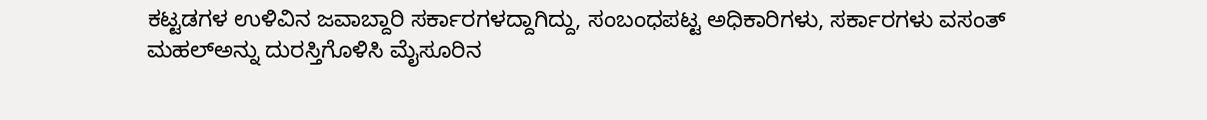ಕಟ್ಟಡಗಳ ಉಳಿವಿನ ಜವಾಬ್ದಾರಿ ಸರ್ಕಾರಗಳದ್ದಾಗಿದ್ದು, ಸಂಬಂಧಪಟ್ಟ ಅಧಿಕಾರಿಗಳು, ಸರ್ಕಾರಗಳು ವಸಂತ್ ಮಹಲ್ಅನ್ನು ದುರಸ್ತಿಗೊಳಿಸಿ ಮೈಸೂರಿನ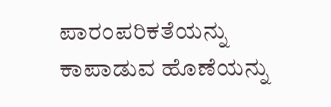ಪಾರಂಪರಿಕತೆಯನ್ನು ಕಾಪಾಡುವ ಹೊಣೆಯನ್ನು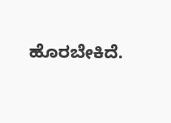ಹೊರಬೇಕಿದೆ.